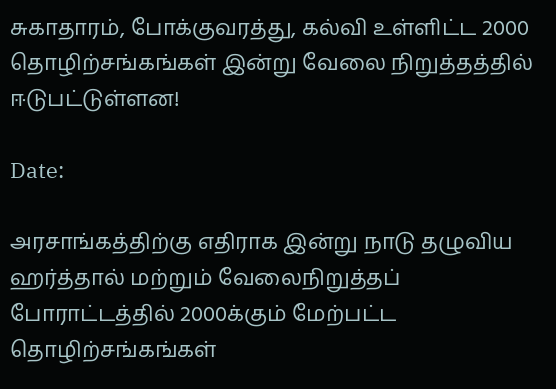சுகாதாரம், போக்குவரத்து, கல்வி உள்ளிட்ட 2000 தொழிற்சங்கங்கள் இன்று வேலை நிறுத்தத்தில் ஈடுபட்டுள்ளன!

Date:

அரசாங்கத்திற்கு எதிராக இன்று நாடு தழுவிய ஹர்த்தால் மற்றும் வேலைநிறுத்தப் போராட்டத்தில் 2000க்கும் மேற்பட்ட தொழிற்சங்கங்கள்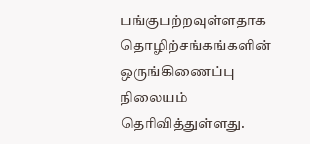பங்குபற்றவுள்ளதாக தொழிற்சங்கங்களின் ஒருங்கிணைப்பு நிலையம் தெரிவித்துள்ளது.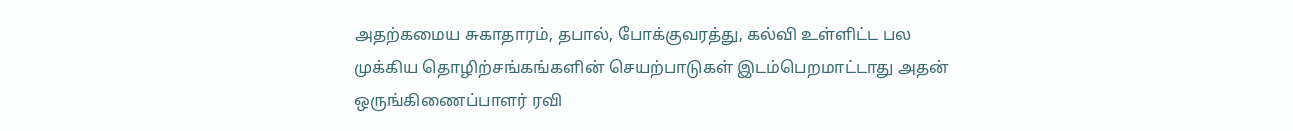அதற்கமைய சுகாதாரம், தபால், போக்குவரத்து, கல்வி உள்ளிட்ட பல முக்கிய தொழிற்சங்கங்களின் செயற்பாடுகள் இடம்பெறமாட்டாது அதன் ஒருங்கிணைப்பாளர் ரவி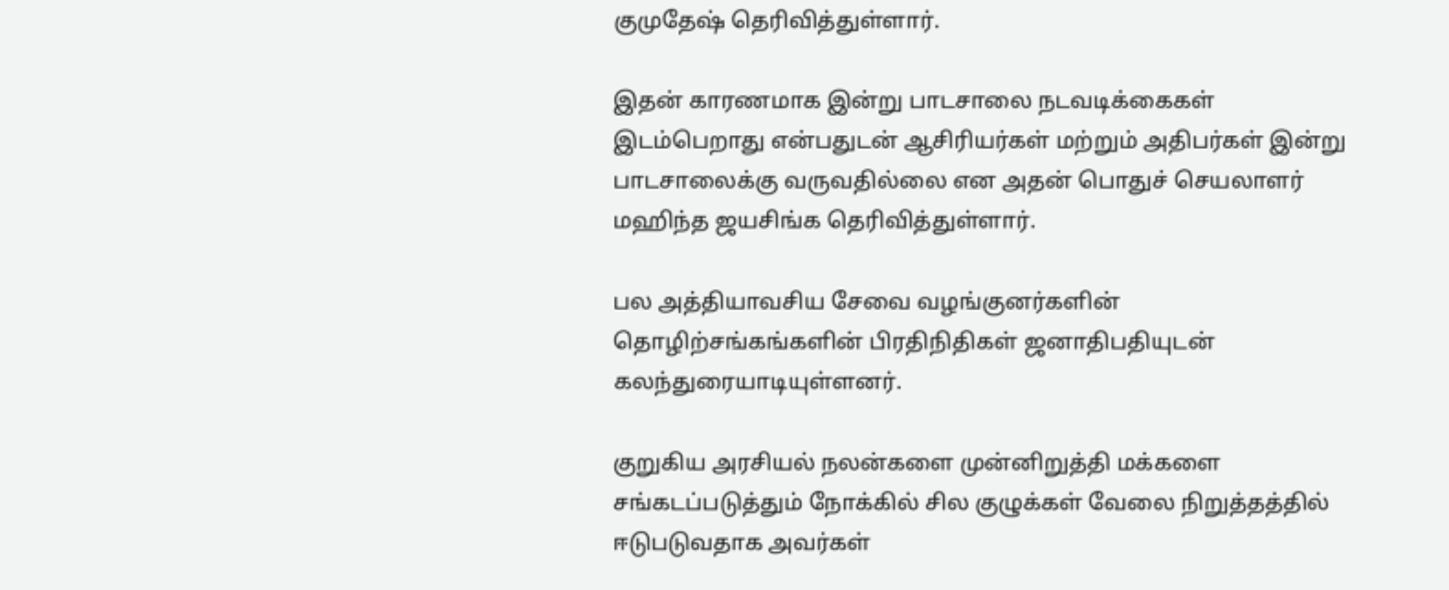குமுதேஷ் தெரிவித்துள்ளார்.

இதன் காரணமாக இன்று பாடசாலை நடவடிக்கைகள் இடம்பெறாது என்பதுடன் ஆசிரியர்கள் மற்றும் அதிபர்கள் இன்று பாடசாலைக்கு வருவதில்லை என அதன் பொதுச் செயலாளர் மஹிந்த ஜயசிங்க தெரிவித்துள்ளார்.

பல அத்தியாவசிய சேவை வழங்குனர்களின் தொழிற்சங்கங்களின் பிரதிநிதிகள் ஜனாதிபதியுடன் கலந்துரையாடியுள்ளனர்.

குறுகிய அரசியல் நலன்களை முன்னிறுத்தி மக்களை சங்கடப்படுத்தும் நோக்கில் சில குழுக்கள் வேலை நிறுத்தத்தில் ஈடுபடுவதாக அவர்கள்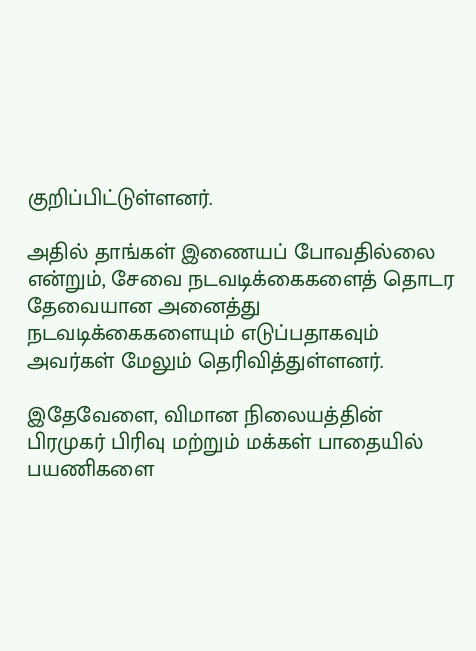குறிப்பிட்டுள்ளனர்.

அதில் தாங்கள் இணையப் போவதில்லை என்றும், சேவை நடவடிக்கைகளைத் தொடர தேவையான அனைத்து நடவடிக்கைகளையும் எடுப்பதாகவும் அவர்கள் மேலும் தெரிவித்துள்ளனர்.

இதேவேளை, விமான நிலையத்தின் பிரமுகர் பிரிவு மற்றும் மக்கள் பாதையில் பயணிகளை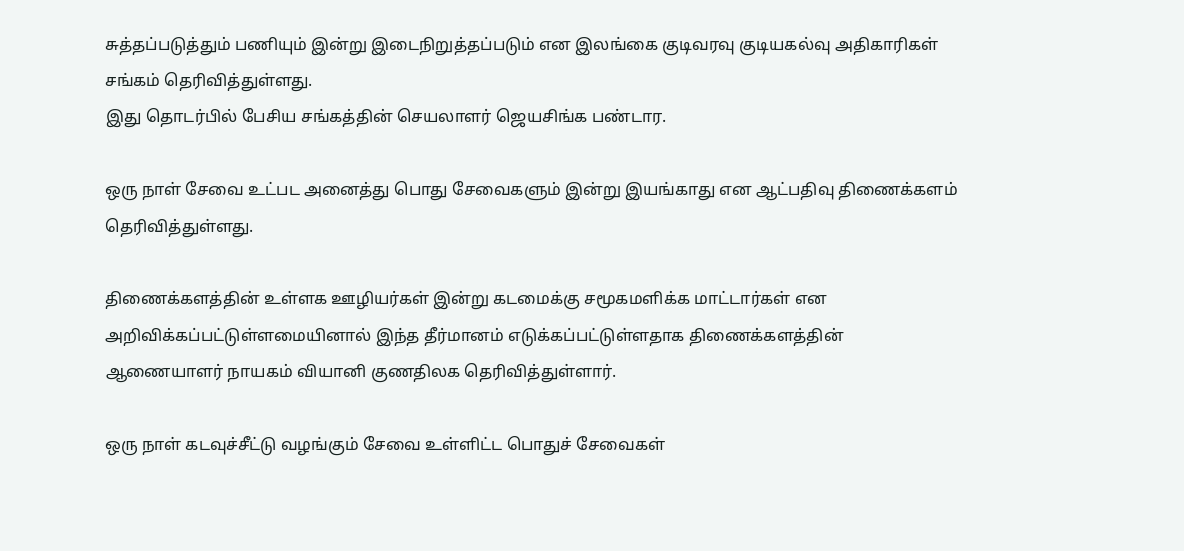சுத்தப்படுத்தும் பணியும் இன்று இடைநிறுத்தப்படும் என இலங்கை குடிவரவு குடியகல்வு அதிகாரிகள் சங்கம் தெரிவித்துள்ளது.
இது தொடர்பில் பேசிய சங்கத்தின் செயலாளர் ஜெயசிங்க பண்டார.

ஒரு நாள் சேவை உட்பட அனைத்து பொது சேவைகளும் இன்று இயங்காது என ஆட்பதிவு திணைக்களம் தெரிவித்துள்ளது.

திணைக்களத்தின் உள்ளக ஊழியர்கள் இன்று கடமைக்கு சமூகமளிக்க மாட்டார்கள் என அறிவிக்கப்பட்டுள்ளமையினால் இந்த தீர்மானம் எடுக்கப்பட்டுள்ளதாக திணைக்களத்தின் ஆணையாளர் நாயகம் வியானி குணதிலக தெரிவித்துள்ளார்.

ஒரு நாள் கடவுச்சீட்டு வழங்கும் சேவை உள்ளிட்ட பொதுச் சேவைகள்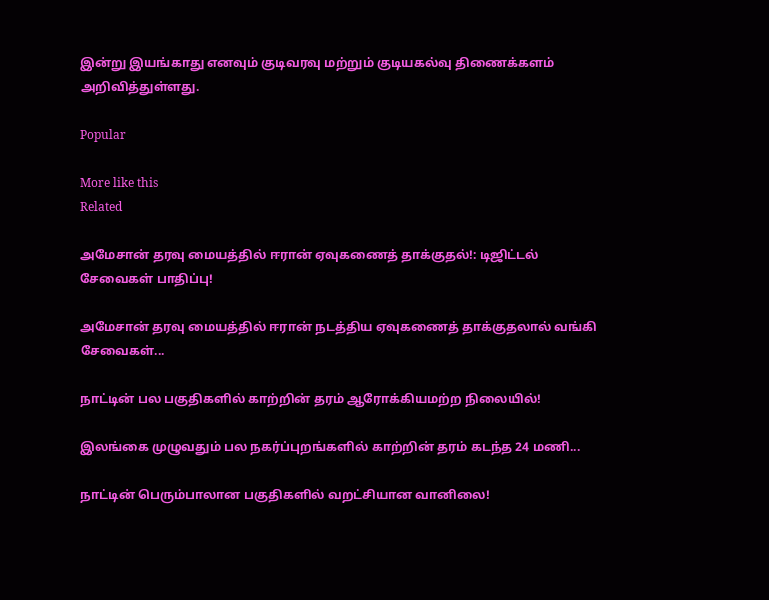இன்று இயங்காது எனவும் குடிவரவு மற்றும் குடியகல்வு திணைக்களம் அறிவித்துள்ளது.

Popular

More like this
Related

அமேசான் தரவு மையத்தில் ஈரான் ஏவுகணைத் தாக்குதல்!: டிஜிட்டல் சேவைகள் பாதிப்பு!

அமேசான் தரவு மையத்தில் ஈரான் நடத்திய ஏவுகணைத் தாக்குதலால் வங்கி சேவைகள்...

நாட்டின் பல பகுதிகளில் காற்றின் தரம் ஆரோக்கியமற்ற நிலையில்!

இலங்கை முழுவதும் பல நகர்ப்புறங்களில் காற்றின் தரம் கடந்த 24 மணி...

நாட்டின் பெரும்பாலான பகுதிகளில் வறட்சியான வானிலை!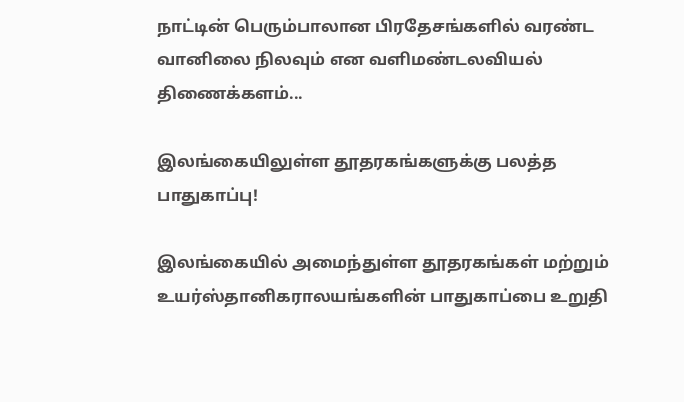நாட்டின் பெரும்பாலான பிரதேசங்களில் வரண்ட வானிலை நிலவும் என வளிமண்டலவியல் திணைக்களம்...

இலங்கையிலுள்ள தூதரகங்களுக்கு பலத்த பாதுகாப்பு!

இலங்கையில் அமைந்துள்ள தூதரகங்கள் மற்றும் உயர்ஸ்தானிகராலயங்களின் பாதுகாப்பை உறுதி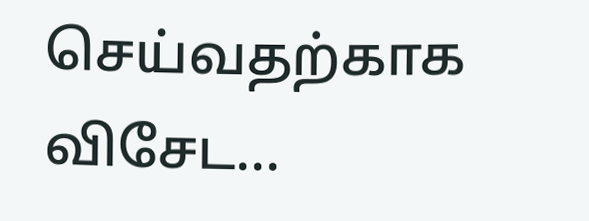செய்வதற்காக விசேட...